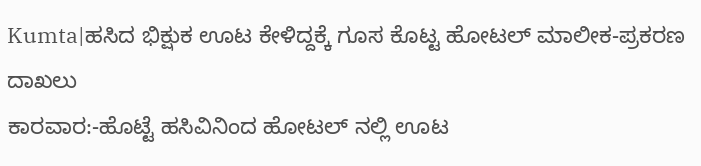Kumta|ಹಸಿದ ಭಿಕ್ಷುಕ ಊಟ ಕೇಳಿದ್ದಕ್ಕೆ ಗೂಸ ಕೊಟ್ಟ ಹೋಟಲ್ ಮಾಲೀಕ-ಪ್ರಕರಣ ದಾಖಲು
ಕಾರವಾರ:-ಹೊಟ್ಟೆ ಹಸಿವಿನಿಂದ ಹೋಟಲ್ ನಲ್ಲಿ ಊಟ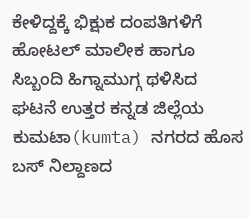ಕೇಳಿದ್ದಕ್ಕೆ ಭಿಕ್ಷುಕ ದಂಪತಿಗಳಿಗೆ ಹೋಟಲ್ ಮಾಲೀಕ ಹಾಗೂ ಸಿಬ್ಬಂದಿ ಹಿಗ್ನಾಮುಗ್ಗ ಥಳಿಸಿದ ಘಟನೆ ಉತ್ತರ ಕನ್ನಡ ಜಿಲ್ಲೆಯ ಕುಮಟಾ(kumta) ನಗರದ ಹೊಸ ಬಸ್ ನಿಲ್ದಾಣದ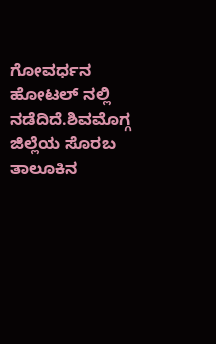ಗೋವರ್ಧನ ಹೋಟಲ್ ನಲ್ಲಿ ನಡೆದಿದೆ.ಶಿವಮೊಗ್ಗ ಜಿಲ್ಲೆಯ ಸೊರಬ ತಾಲೂಕಿನ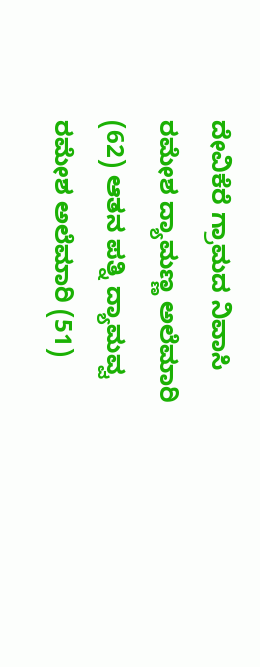ದೇವಿಕೆರೆ ಗ್ರಾಮದ ನಿವಾಸಿ ರಮೇಶ ದ್ಯಾಮಣ್ಣ ಅಲೆಮಾರಿ (62) ಆತನ ಪತ್ನಿ ದ್ಯಾಮವ್ವ ರಮೇಶ ಅಲೆಮಾರಿ (51)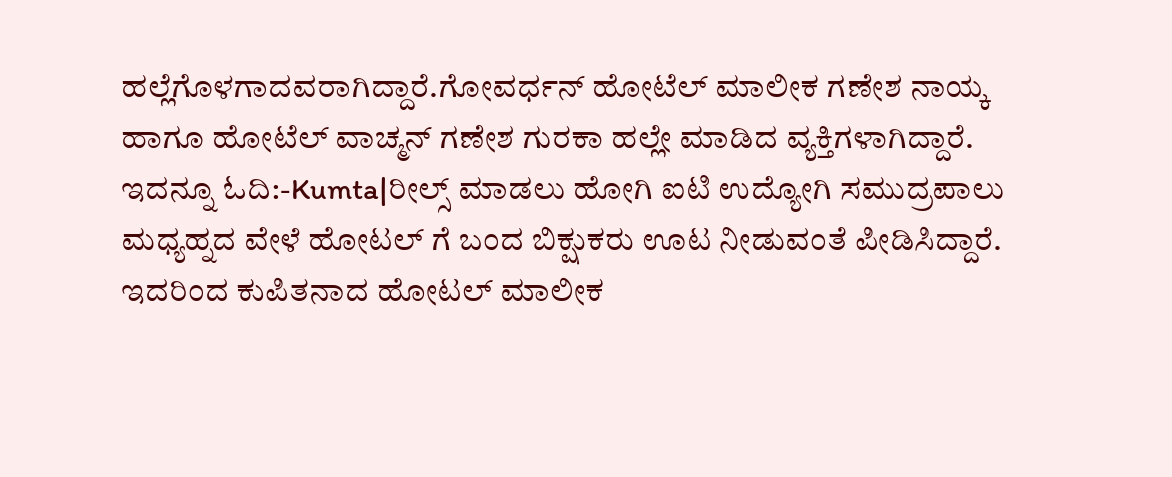ಹಲ್ಲೆಗೊಳಗಾದವರಾಗಿದ್ದಾರೆ.ಗೋವರ್ಧನ್ ಹೋಟೆಲ್ ಮಾಲೀಕ ಗಣೇಶ ನಾಯ್ಕ ಹಾಗೂ ಹೋಟೆಲ್ ವಾಚ್ಮನ್ ಗಣೇಶ ಗುರಕಾ ಹಲ್ಲೇ ಮಾಡಿದ ವ್ಯಕ್ತಿಗಳಾಗಿದ್ದಾರೆ.
ಇದನ್ನೂ ಓದಿ:-Kumta|ರೀಲ್ಸ್ ಮಾಡಲು ಹೋಗಿ ಐಟಿ ಉದ್ಯೋಗಿ ಸಮುದ್ರಪಾಲು
ಮಧ್ಯಹ್ನದ ವೇಳೆ ಹೋಟಲ್ ಗೆ ಬಂದ ಬಿಕ್ಷುಕರು ಊಟ ನೀಡುವಂತೆ ಪೀಡಿಸಿದ್ದಾರೆ. ಇದರಿಂದ ಕುಪಿತನಾದ ಹೋಟಲ್ ಮಾಲೀಕ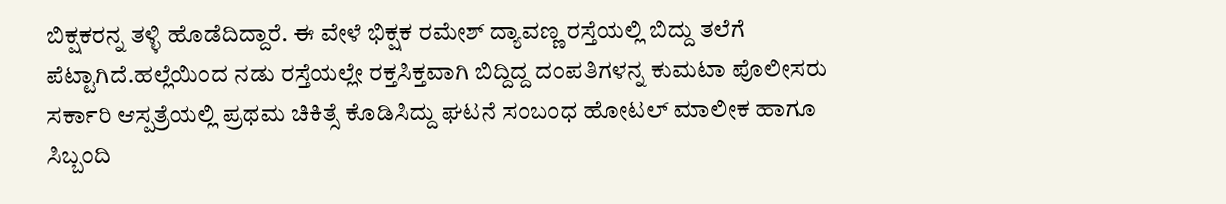ಬಿಕ್ಷಕರನ್ನ ತಳ್ಳಿ ಹೊಡೆದಿದ್ದಾರೆ. ಈ ವೇಳೆ ಭಿಕ್ಷಕ ರಮೇಶ್ ದ್ಯಾವಣ್ಣ ರಸ್ತೆಯಲ್ಲಿ ಬಿದ್ದು ತಲೆಗೆ ಪೆಟ್ಟಾಗಿದೆ.ಹಲ್ಲೆಯಿಂದ ನಡು ರಸ್ತೆಯಲ್ಲೇ ರಕ್ತಸಿಕ್ತವಾಗಿ ಬಿದ್ದಿದ್ದ ದಂಪತಿಗಳನ್ನ ಕುಮಟಾ ಪೊಲೀಸರು ಸರ್ಕಾರಿ ಆಸ್ಪತ್ರೆಯಲ್ಲಿ ಪ್ರಥಮ ಚಿಕಿತ್ಸೆ ಕೊಡಿಸಿದ್ದು ಘಟನೆ ಸಂಬಂಧ ಹೋಟಲ್ ಮಾಲೀಕ ಹಾಗೂ ಸಿಬ್ಬಂದಿ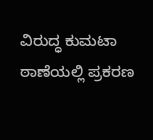ವಿರುದ್ಧ ಕುಮಟಾ ಠಾಣೆಯಲ್ಲಿ ಪ್ರಕರಣ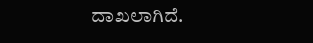ದಾಖಲಾಗಿದೆ.